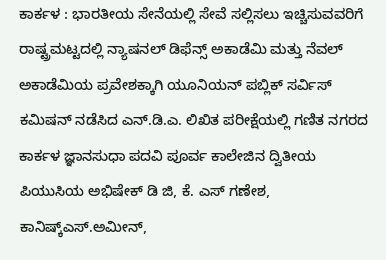ಕಾರ್ಕಳ : ಭಾರತೀಯ ಸೇನೆಯಲ್ಲಿ ಸೇವೆ ಸಲ್ಲಿಸಲು ಇಚ್ಚಿಸುವವರಿಗೆ ರಾಷ್ಟ್ರಮಟ್ಟದಲ್ಲಿ ನ್ಯಾಷನಲ್ ಡಿಫೆನ್ಸ್ ಅಕಾಡೆಮಿ ಮತ್ತು ನೆವಲ್ ಅಕಾಡೆಮಿಯ ಪ್ರವೇಶಕ್ಕಾಗಿ ಯೂನಿಯನ್ ಪಬ್ಲಿಕ್ ಸರ್ವಿಸ್ ಕಮಿಷನ್ ನಡೆಸಿದ ಎನ್.ಡಿ.ಎ. ಲಿಖಿತ ಪರೀಕ್ಷೆಯಲ್ಲಿ ಗಣಿತ ನಗರದ ಕಾರ್ಕಳ ಜ್ಞಾನಸುಧಾ ಪದವಿ ಪೂರ್ವ ಕಾಲೇಜಿನ ದ್ವಿತೀಯ ಪಿಯುಸಿಯ ಅಭಿಷೇಕ್ ಡಿ ಜಿ, ಕೆ. ಎಸ್ ಗಣೇಶ, ಕಾನಿಷ್ಕ್ಎಸ್.ಅಮೀನ್,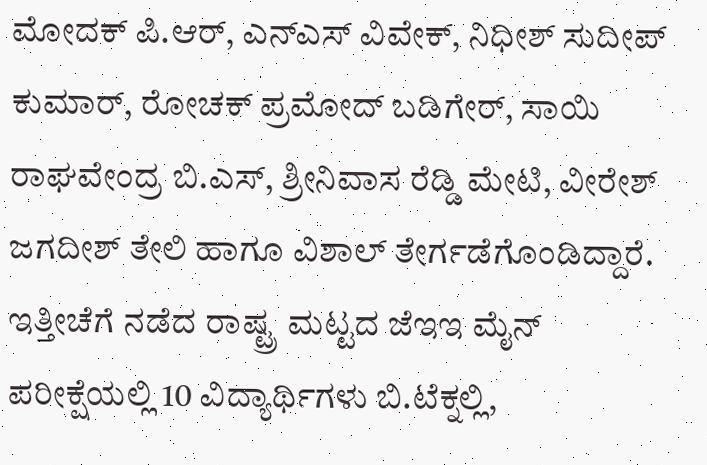ಮೋದಕ್ ಪಿ.ಆರ್, ಎನ್ಎಸ್ ವಿವೇಕ್, ನಿಧೀಶ್ ಸುದೀಪ್ ಕುಮಾರ್, ರೋಚಕ್ ಪ್ರಮೋದ್ ಬಡಿಗೇರ್, ಸಾಯಿ ರಾಘವೇಂದ್ರ ಬಿ.ಎಸ್, ಶ್ರೀನಿವಾಸ ರೆಡ್ಡಿ ಮೇಟಿ, ವೀರೇಶ್ ಜಗದೀಶ್ ತೇಲಿ ಹಾಗೂ ವಿಶಾಲ್ ತೇರ್ಗಡೆಗೊಂಡಿದ್ದಾರೆ.
ಇತ್ತೀಚೆಗೆ ನಡೆದ ರಾಷ್ಟ್ರ ಮಟ್ಟದ ಜೆಇಇ ಮೈನ್ ಪರೀಕ್ಷೆಯಲ್ಲಿ 10 ವಿದ್ಯಾರ್ಥಿಗಳು ಬಿ.ಟೆಕ್ನಲ್ಲಿ,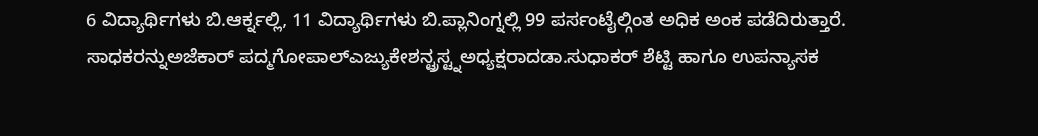6 ವಿದ್ಯಾರ್ಥಿಗಳು ಬಿ.ಆರ್ಕ್ನಲ್ಲಿ, 11 ವಿದ್ಯಾರ್ಥಿಗಳು ಬಿ.ಪ್ಲಾನಿಂಗ್ನಲ್ಲಿ 99 ಪರ್ಸಂಟೈಲ್ಗಿಂತ ಅಧಿಕ ಅಂಕ ಪಡೆದಿರುತ್ತಾರೆ.
ಸಾಧಕರನ್ನುಅಜೆಕಾರ್ ಪದ್ಮಗೋಪಾಲ್ಎಜ್ಯುಕೇಶನ್ಟ್ರಸ್ಟ್ನಅಧ್ಯಕ್ಷರಾದಡಾ.ಸುಧಾಕರ್ ಶೆಟ್ಟಿ ಹಾಗೂ ಉಪನ್ಯಾಸಕ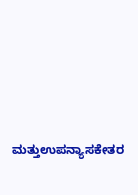ಮತ್ತುಉಪನ್ಯಾಸಕೇತರ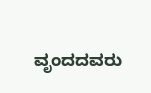ವೃಂದದವರು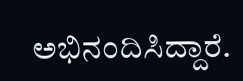ಅಭಿನಂದಿಸಿದ್ದಾರೆ.